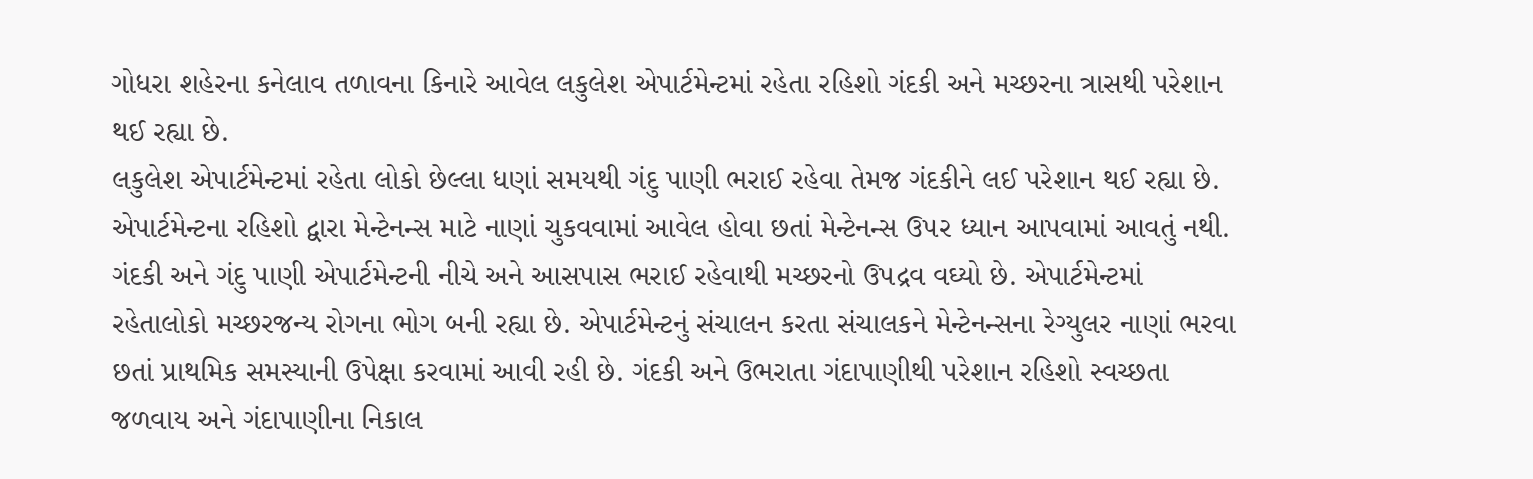ગોધરા શહેરના કનેલાવ તળાવના કિનારે આવેલ લકુલેશ એપાર્ટમેન્ટમાં રહેતા રહિશો ગંદકી અને મચ્છરના ત્રાસથી પરેશાન થઈ રહ્યા છે.
લકુલેશ એપાર્ટમેન્ટમાં રહેતા લોકો છેલ્લા ધણાં સમયથી ગંદુ પાણી ભરાઈ રહેવા તેમજ ગંદકીને લઈ પરેશાન થઈ રહ્યા છે. એપાર્ટમેન્ટના રહિશો દ્વારા મેન્ટેનન્સ માટે નાણાં ચુકવવામાં આવેલ હોવા છતાં મેન્ટેનન્સ ઉ૫ર ધ્યાન આપવામાં આવતું નથી. ગંદકી અને ગંદુ પાણી એપાર્ટમેન્ટની નીચે અને આસપાસ ભરાઈ રહેવાથી મચ્છરનો ઉપદ્રવ વઘ્યો છે. એપાર્ટમેન્ટમાં રહેતાલોકો મચ્છરજન્ય રોગના ભોગ બની રહ્યા છે. એપાર્ટમેન્ટનું સંચાલન કરતા સંચાલકને મેન્ટેનન્સના રેગ્યુલર નાણાં ભરવા છતાં પ્રાથમિક સમસ્યાની ઉપેક્ષા કરવામાં આવી રહી છે. ગંદકી અને ઉભરાતા ગંદાપાણીથી પરેશાન રહિશો સ્વચ્છતા જળવાય અને ગંદાપાણીના નિકાલ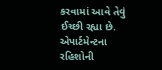કરવામાં આવે તેવું ઈચ્છી રહ્યા છે. એપાર્ટમેન્ટના રહિશોની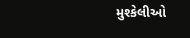મુશ્કેલીઓ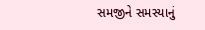સમજીને સમસ્યાનું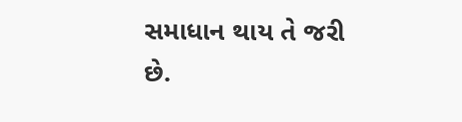સમાધાન થાય તે જરી છે.